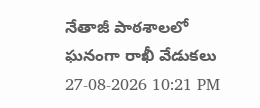నేతాజీ పాఠశాలలో ఘనంగా రాఖీ వేడుకలు
27-08-2026 10:21 PM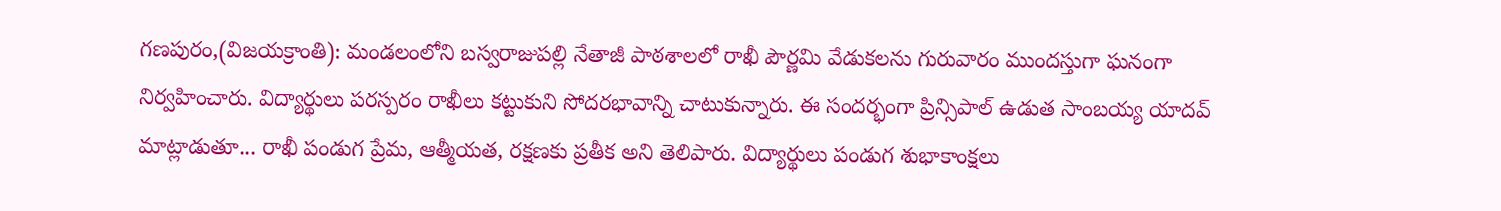గణపురం,(విజయక్రాంతి): మండలంలోని బస్వరాజుపల్లి నేతాజీ పాఠశాలలో రాఖీ పౌర్ణమి వేడుకలను గురువారం ముందస్తుగా ఘనంగా నిర్వహించారు. విద్యార్థులు పరస్పరం రాఖీలు కట్టుకుని సోదరభావాన్ని చాటుకున్నారు. ఈ సందర్భంగా ప్రిన్సిపాల్ ఉడుత సాంబయ్య యాదవ్ మాట్లాడుతూ... రాఖీ పండుగ ప్రేమ, ఆత్మీయత, రక్షణకు ప్రతీక అని తెలిపారు. విద్యార్థులు పండుగ శుభాకాంక్షలు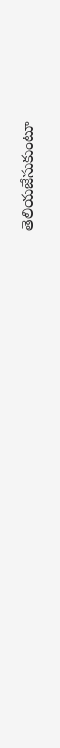తెలియజేసుకుంటూ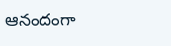ఆనందంగా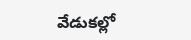వేడుకల్లో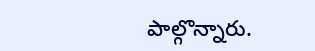పాల్గొన్నారు.